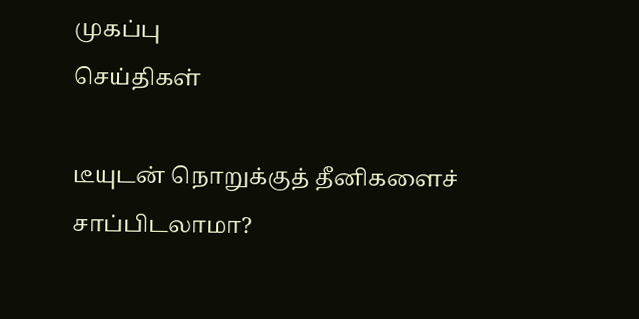முகப்பு
செய்திகள்

டீயுடன் நொறுக்குத் தீனிகளைச் சாப்பிடலாமா?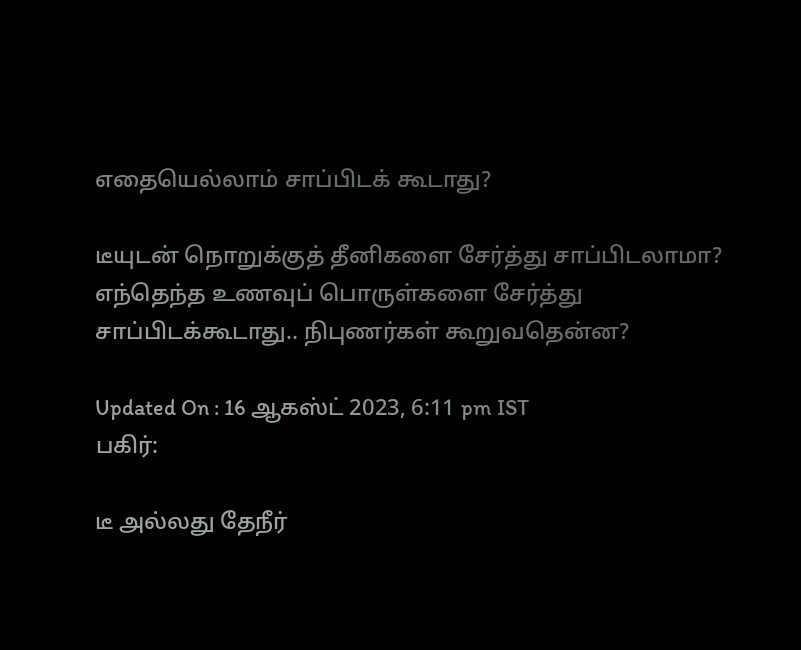எதையெல்லாம் சாப்பிடக் கூடாது?

டீயுடன் நொறுக்குத் தீனிகளை சேர்த்து சாப்பிடலாமா? எந்தெந்த உணவுப் பொருள்களை சேர்த்து சாப்பிடக்கூடாது.. நிபுணர்கள் கூறுவதென்ன?

Updated On : 16 ஆகஸ்ட் 2023, 6:11 pm IST
பகிர்:

டீ அல்லது தேநீர்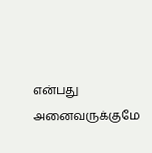என்பது அனைவருக்குமே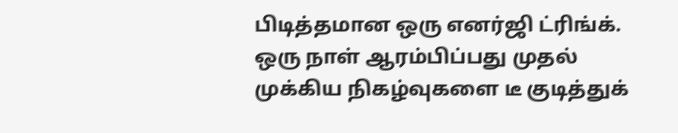பிடித்தமான ஒரு எனர்ஜி ட்ரிங்க். ஒரு நாள் ஆரம்பிப்பது முதல் முக்கிய நிகழ்வுகளை டீ குடித்துக்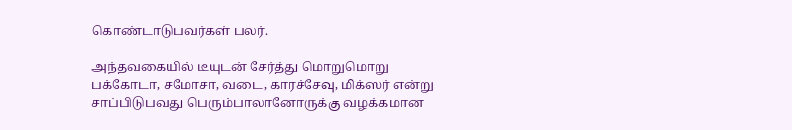கொண்டாடுபவர்கள் பலர்.

அந்தவகையில் டீயுடன் சேர்த்து மொறுமொறு பக்கோடா, சமோசா, வடை, காரச்சேவு, மிக்ஸர் என்று சாப்பிடுபவது பெரும்பாலானோருக்கு வழக்கமான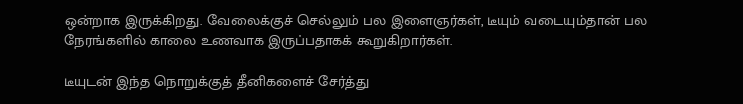ஒன்றாக இருக்கிறது. வேலைக்குச் செல்லும் பல இளைஞர்கள், டீயும் வடையும்தான் பல நேரங்களில் காலை உணவாக இருப்பதாகக் கூறுகிறார்கள்.

டீயுடன் இந்த நொறுக்குத் தீனிகளைச் சேர்த்து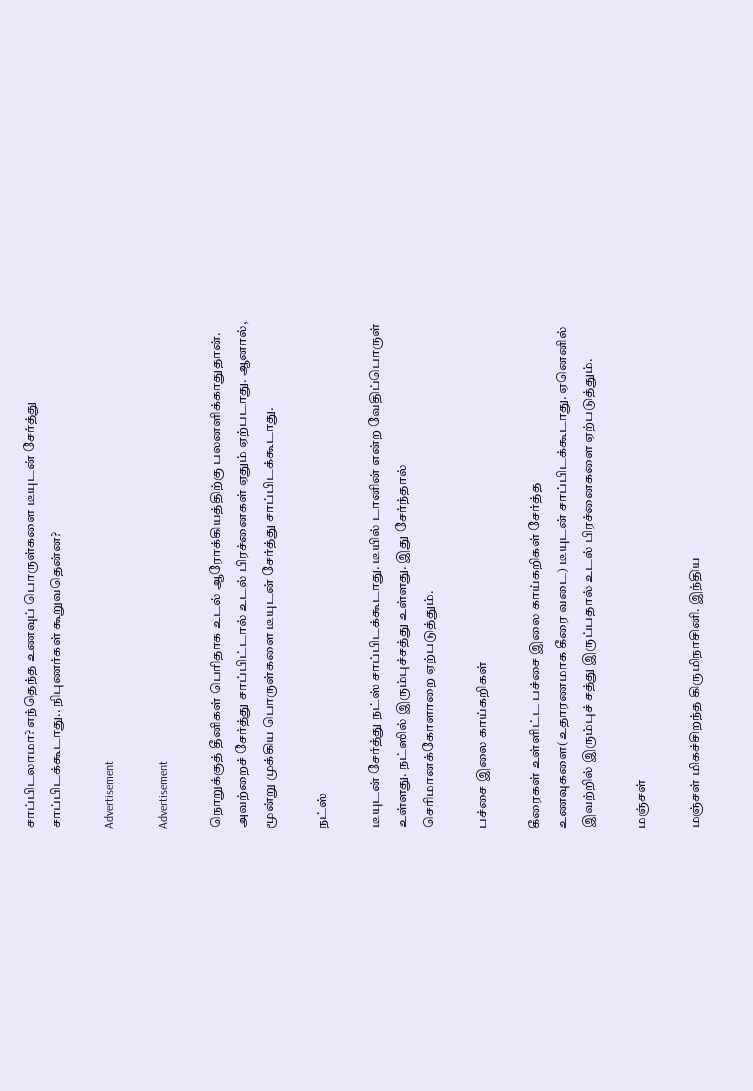சாப்பிடலாமா? எந்தெந்த உணவுப் பொருள்களை டீயுடன் சேர்த்து சாப்பிடக்கூடாது.. நிபுணர்கள் கூறுவதென்ன?

Advertisement

Advertisement

நொறுக்குத் தீனிகள் பெரிதாக உடல் ஆரோக்கியத்திற்கு பலனளிக்காதுதான். அவற்றைச் சேர்த்து சாப்பிட்டால் உடல் பிரச்னைகள் ஏதும் ஏற்படாது. ஆனால், மூன்று முக்கிய பொருள்களை டீயுடன் சேர்த்து சாப்பிடக்கூடாது.

நட்ஸ்

டீயுடன் சேர்த்து நட்ஸ் சாப்பிடக்கூடாது. டீயில் டானின் என்ற வேதிப்பொருள் உள்ளது. நட்ஸில் இரும்புச்சத்து உள்ளது. இது சேர்ந்தால் செரிமானக்கோளாறை ஏற்படுத்தும்.

பச்சை இலை காய்கறிகள்

கீரைகள் உள்ளிட்ட பச்சை இலை காய்கறிகள் சேர்த்த உணவுகளை(உதாரணமாக கீரை வடை) டீயுடன் சாப்பிடக்கூடாது. ஏனெனில் இவற்றில் இரும்புச் சத்து இருப்பதால் உடல் பிரச்னைகளை ஏற்படுத்தும்.

மஞ்சள்

மஞ்சள் மிகச்சிறந்த கிருமிநாசினி. இந்திய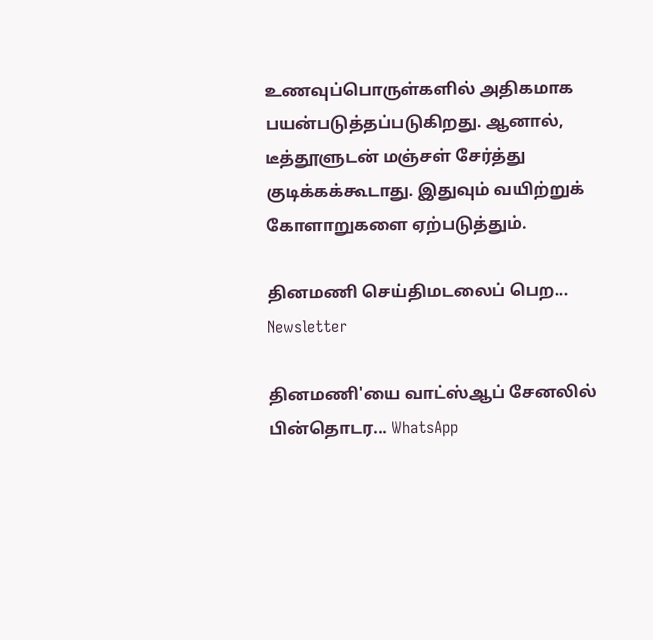உணவுப்பொருள்களில் அதிகமாக பயன்படுத்தப்படுகிறது. ஆனால், டீத்தூளுடன் மஞ்சள் சேர்த்து குடிக்கக்கூடாது. இதுவும் வயிற்றுக் கோளாறுகளை ஏற்படுத்தும்.

தினமணி செய்திமடலைப் பெற... Newsletter

தினமணி'யை வாட்ஸ்ஆப் சேனலில் பின்தொடர... WhatsApp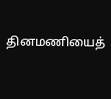தினமணியைத்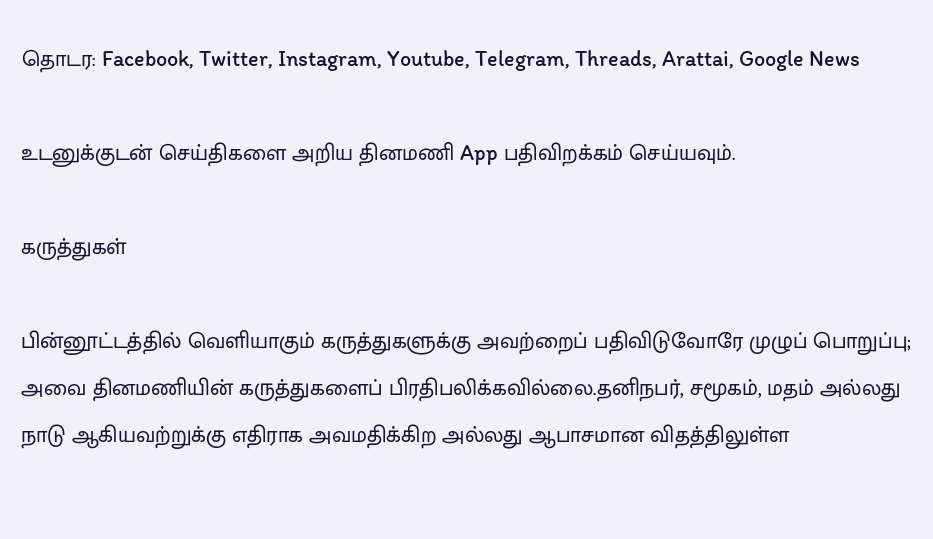தொடர: Facebook, Twitter, Instagram, Youtube, Telegram, Threads, Arattai, Google News

உடனுக்குடன் செய்திகளை அறிய தினமணி App பதிவிறக்கம் செய்யவும்.

கருத்துகள்

பின்னூட்டத்தில் வெளியாகும் கருத்துகளுக்கு அவற்றைப் பதிவிடுவோரே முழுப் பொறுப்பு; அவை தினமணியின் கருத்துகளைப் பிரதிபலிக்கவில்லை.தனிநபர், சமூகம், மதம் அல்லது நாடு ஆகியவற்றுக்கு எதிராக அவமதிக்கிற அல்லது ஆபாசமான விதத்திலுள்ள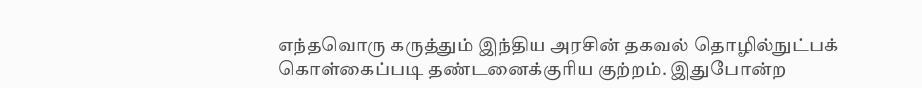எந்தவொரு கருத்தும் இந்திய அரசின் தகவல் தொழில்நுட்பக் கொள்கைப்படி தண்டனைக்குரிய குற்றம். இதுபோன்ற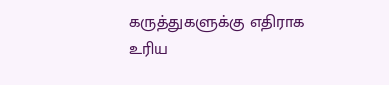கருத்துகளுக்கு எதிராக உரிய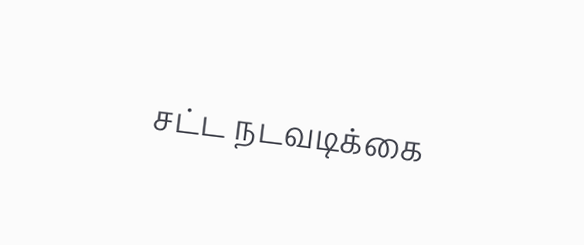சட்ட நடவடிக்கை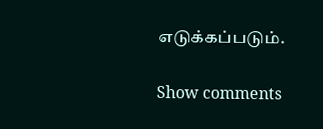எடுக்கப்படும்.

Show comments